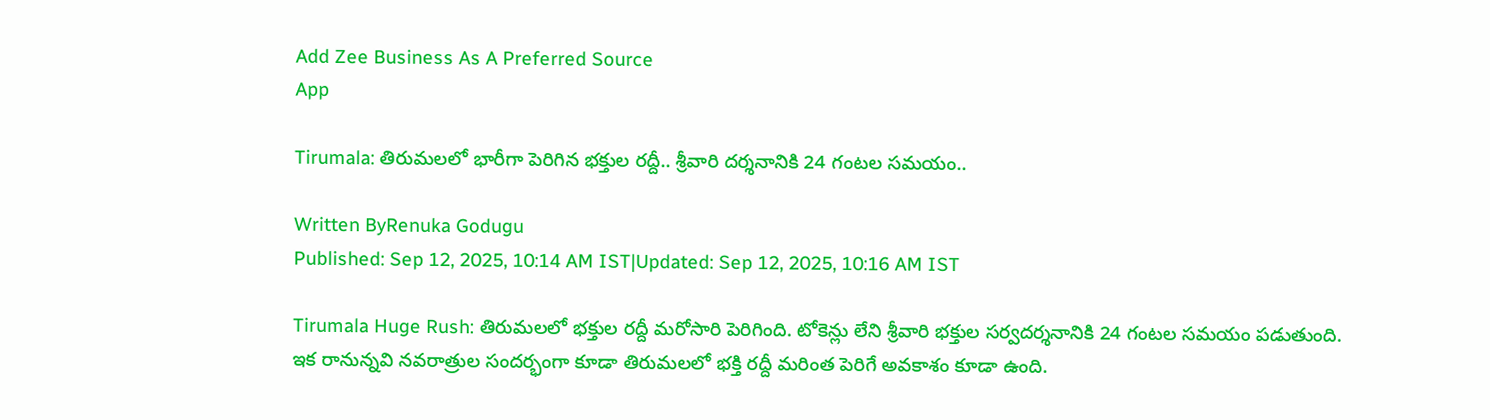Add Zee Business As A Preferred Source
App

Tirumala: తిరుమలలో భారీగా పెరిగిన భక్తుల రద్దీ.. శ్రీవారి దర్శనానికి 24 గంటల సమయం..

Written ByRenuka Godugu
Published: Sep 12, 2025, 10:14 AM IST|Updated: Sep 12, 2025, 10:16 AM IST

Tirumala Huge Rush: తిరుమలలో భక్తుల రద్దీ మరోసారి పెరిగింది. టోకెన్లు లేని శ్రీవారి భక్తుల సర్వదర్శనానికి 24 గంటల సమయం పడుతుంది. ఇక రానున్నవి నవరాత్రుల సందర్భంగా కూడా తిరుమలలో భక్తి రద్దీ మరింత పెరిగే అవకాశం కూడా ఉంది.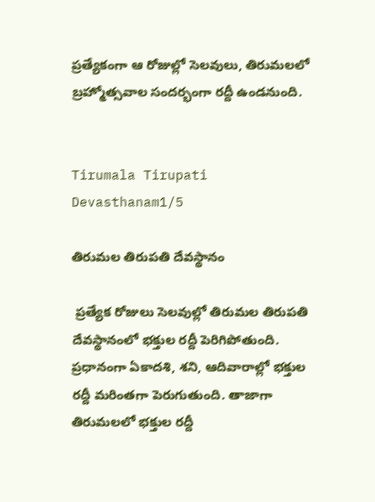ప్రత్యేకంగా ఆ రోజుల్లో సెలవులు, తిరుమలలో బ్రహ్మోత్సవాల సందర్భంగా రద్దీ ఉండనుంది.


Tirumala Tirupati Devasthanam1/5

తిరుమల తిరుపతి దేవస్థానం

 ప్రత్యేక రోజులు సెలవుల్లో తిరుమల తిరుపతి దేవస్థానంలో భక్తుల రద్దీ పెరిగిపోతుంది. ప్రధానంగా ఏకాదశి, శని, ఆదివారాల్లో భక్తుల రద్దీ మరింతగా పెరుగుతుంది. తాజాగా తిరుమలలో భక్తుల రద్దీ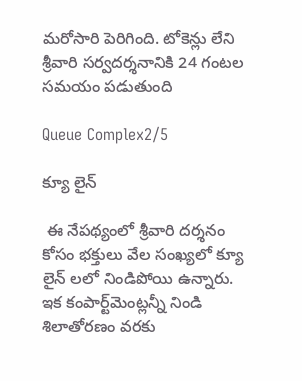మరోసారి పెరిగింది. టోకెన్లు లేని శ్రీవారి సర్వదర్శనానికి 24 గంటల సమయం పడుతుంది

Queue Complex2/5

క్యూ లైన్

 ఈ నేపథ్యంలో శ్రీవారి దర్శనం కోసం భక్తులు వేల సంఖ్యలో క్యూ లైన్ లలో నిండిపోయి ఉన్నారు. ఇక కంపార్ట్‌మెంట్లన్నీ నిండి శిలాతోరణం వరకు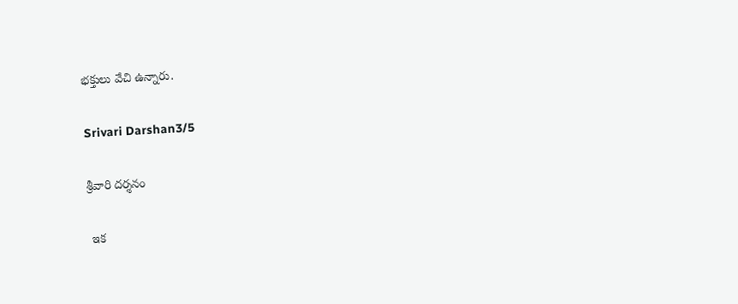భక్తులు వేచి ఉన్నారు.

Srivari Darshan3/5

శ్రీవారి దర్శనం

 ఇక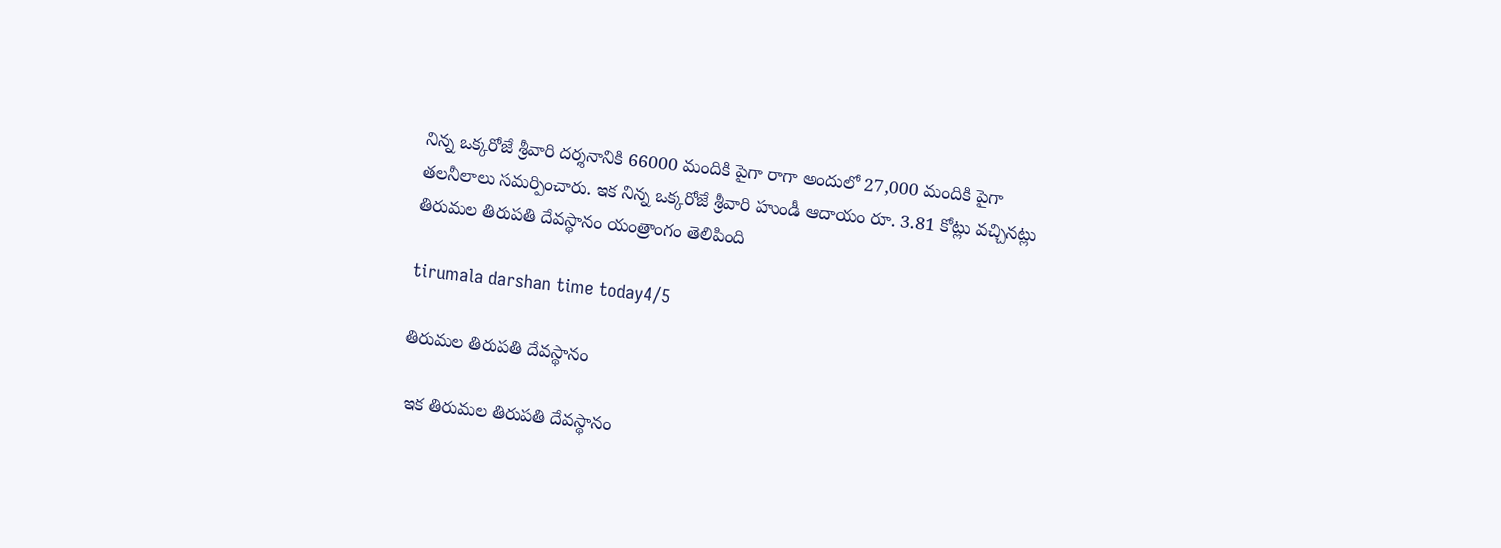నిన్న ఒక్కరోజే శ్రీవారి దర్శనానికి 66000 మందికి పైగా రాగా అందులో 27,000 మందికి పైగా తలనీలాలు సమర్పించారు. ఇక నిన్న ఒక్కరోజే శ్రీవారి హుండీ ఆదాయం రూ. 3.81 కోట్లు వచ్చినట్లు తిరుమల తిరుపతి దేవస్థానం యంత్రాంగం తెలిపింది

tirumala darshan time today4/5

తిరుమల తిరుపతి దేవస్థానం

 ఇక తిరుమల తిరుపతి దేవస్థానం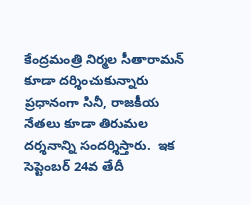కేంద్రమంత్రి నిర్మల సీతారామన్ కూడా దర్శించుకున్నారు ప్రధానంగా సినీ, రాజకీయ నేతలు కూడా తిరుమల దర్శనాన్ని సందర్శిస్తారు.  ఇక సెప్టెంబర్ 24వ తేదీ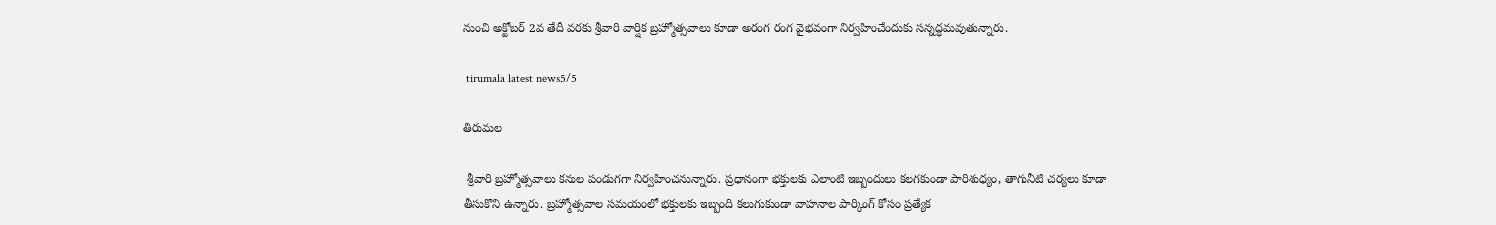నుంచి అక్టోబర్ 2వ తేదీ వరకు శ్రీవారి వార్షిక బ్రహ్మోత్సవాలు కూడా అరంగ రంగ వైభవంగా నిర్వహించేందుకు సన్నద్ధమవుతున్నారు.

 tirumala latest news5/5

తిరుమల

 శ్రీవారి బ్రహ్మోత్సవాలు కనుల పండుగగా నిర్వహించనున్నారు. ప్రధానంగా భక్తులకు ఎలాంటి ఇబ్బందులు కలగకుండా పారిశుధ్యం, తాగునీటి చర్యలు కూడా తీసుకొని ఉన్నారు. బ్రహ్మోత్సవాల సమయంలో భక్తులకు ఇబ్బంది కలుగుకుండా వాహనాల పార్కింగ్ కోసం ప్రత్యేక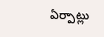ఏర్పాట్లు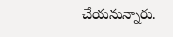చేయనున్నారు.